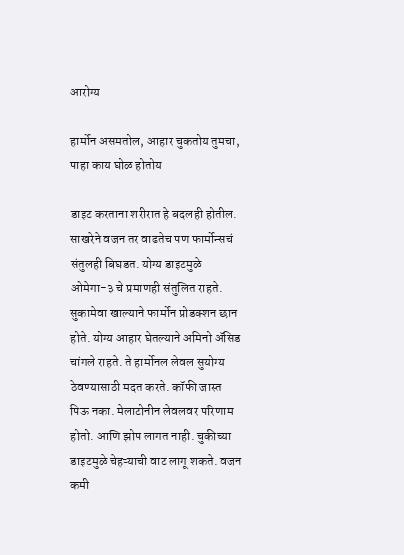आरोग्य

हार्मोन असमतोल, आहार चुकतोय तुमचा, पाहा काय घोळ होतोय

डाइट करताना शरीरात हे बदलही होतील. साखरेने वजन तर वाढतेच पण फार्मोन्सचं संतुलही बिघडत. योग्य डाइटमुळे ओमेगा-३ चे प्रमाणही संतुलित राहते. सुकामेवा खाल्याने फार्मोन प्रोडक्शन छान होते. योग्य आहार घेतल्याने अमिनो ॲसिड चांगले राहते. ते हार्मोनल लेवल सुयोग्य ठेवण्यासाठी मदत करते. कॉफी जास्त पिऊ नका. मेलाटोनीन लेवलवर परिणाम होतो. आणि झोप लागत नाही. चुकीच्या डाइटमुळे चेहऱ्याची वाट लागू शकते. वजन कमी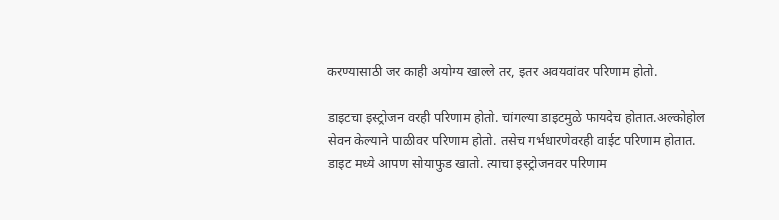करण्यासाठी जर काही अयोग्य खाल्ले तर, इतर अवयवांवर परिणाम होतो.

डाइटचा इस्ट्रोजन वरही परिणाम होतो. चांगल्या डाइटमुळे फायदेच होतात.अल्कोहोल सेवन केल्याने पाळीवर परिणाम होतो. तसेच गर्भधारणेवरही वाईट परिणाम होतात. डाइट मध्ये आपण सोयाफुड खातो. त्याचा इस्ट्रोजनवर परिणाम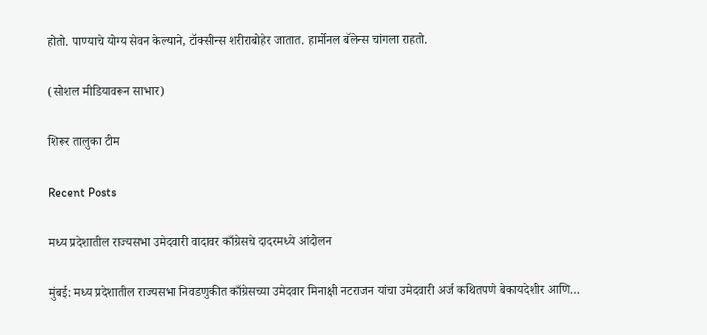होतो. पाण्याचे योग्य सेवन केल्याने, टॉक्सीन्स शरीराबोहेर जातात. हार्मोनल बॅलेन्स चांगला राहतो.

(सोशल मीडियावरून साभार)

शिरूर तालुका टीम

Recent Posts

मध्य प्रदेशातील राज्यसभा उमेदवारी वादावर काँग्रेसचे दादरमध्ये आंदोलन

मुंबई: मध्य प्रदेशातील राज्यसभा निवडणुकीत काँग्रेसच्या उमेदवार मिनाक्षी नटराजन यांचा उमेदवारी अर्ज कथितपणे बेकायदेशीर आणि…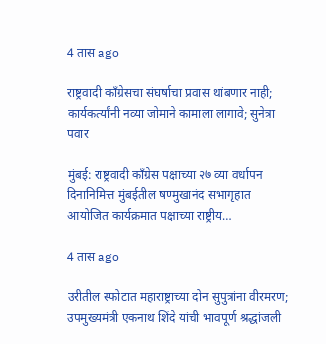4 तास ago

राष्ट्रवादी काँग्रेसचा संघर्षाचा प्रवास थांबणार नाही; कार्यकर्त्यांनी नव्या जोमाने कामाला लागावे; सुनेत्रा पवार

मुंबई: राष्ट्रवादी काँग्रेस पक्षाच्या २७ व्या वर्धापन दिनानिमित्त मुंबईतील षण्मुखानंद सभागृहात आयोजित कार्यक्रमात पक्षाच्या राष्ट्रीय…

4 तास ago

उरीतील स्फोटात महाराष्ट्राच्या दोन सुपुत्रांना वीरमरण; उपमुख्यमंत्री एकनाथ शिंदे यांची भावपूर्ण श्रद्धांजली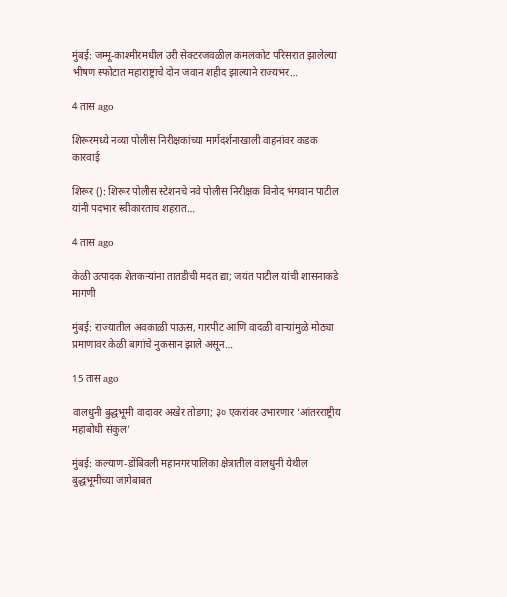मुंबई: जम्मू-काश्मीरमधील उरी सेक्टरजवळील कमलकोट परिसरात झालेल्या भीषण स्फोटात महाराष्ट्राचे दोन जवान शहीद झाल्याने राज्यभर…

4 तास ago

शिरूरमध्ये नव्या पोलीस निरीक्षकांच्या मार्गदर्शनाखाली वाहनांवर कडक कारवाई

शिरूर (): शिरूर पोलीस स्टेशनचे नवे पोलीस निरीक्षक विनोद भगवान पाटील यांनी पदभार स्वीकारताच शहरात…

4 तास ago

केळी उत्पादक शेतकऱ्यांना तातडीची मदत द्या; जयंत पाटील यांची शासनाकडे मागणी

मुंबई: राज्यातील अवकाळी पाऊस, गारपीट आणि वादळी वाऱ्यांमुळे मोठ्या प्रमाणावर केळी बागांचे नुकसान झाले असून…

15 तास ago

वालधुनी बुद्धभूमी वादावर अखेर तोडगा; ३० एकरांवर उभारणार ‘आंतरराष्ट्रीय महाबोधी संकुल’

मुंबई: कल्याण-डोंबिवली महानगरपालिका क्षेत्रातील वालधुनी येथील बुद्धभूमीच्या जागेबाबत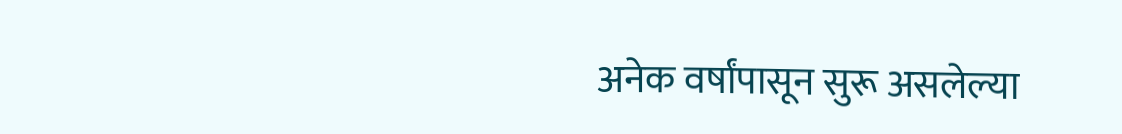अनेक वर्षांपासून सुरू असलेल्या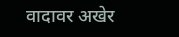वादावर अखेर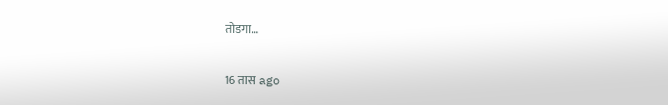तोडगा…

16 तास ago